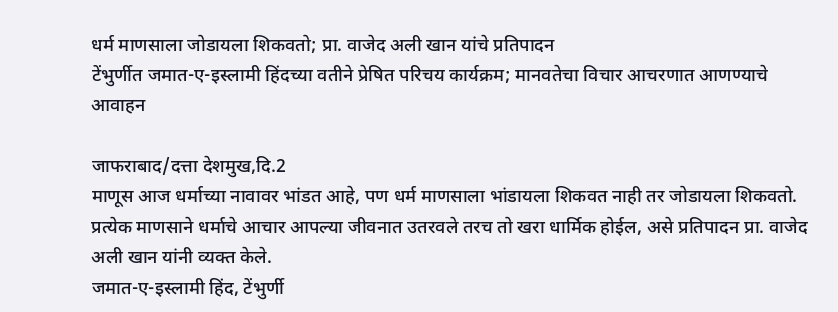धर्म माणसाला जोडायला शिकवतो; प्रा. वाजेद अली खान यांचे प्रतिपादन
टेंभुर्णीत जमात-ए-इस्लामी हिंदच्या वतीने प्रेषित परिचय कार्यक्रम; मानवतेचा विचार आचरणात आणण्याचे आवाहन

जाफराबाद/दत्ता देशमुख,दि.2
माणूस आज धर्माच्या नावावर भांडत आहे, पण धर्म माणसाला भांडायला शिकवत नाही तर जोडायला शिकवतो. प्रत्येक माणसाने धर्माचे आचार आपल्या जीवनात उतरवले तरच तो खरा धार्मिक होईल, असे प्रतिपादन प्रा. वाजेद अली खान यांनी व्यक्त केले.
जमात-ए-इस्लामी हिंद, टेंभुर्णी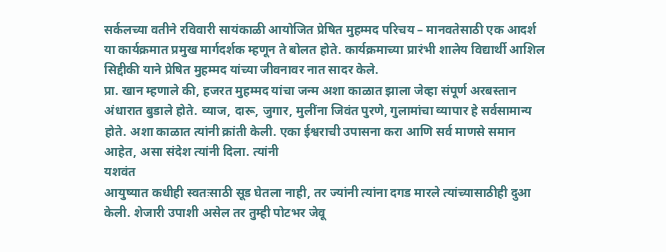सर्कलच्या वतीने रविवारी सायंकाळी आयोजित प्रेषित मुहम्मद परिचय – मानवतेसाठी एक आदर्श
या कार्यक्रमात प्रमुख मार्गदर्शक म्हणून ते बोलत होते. कार्यक्रमाच्या प्रारंभी शालेय विद्यार्थी आशिल सिद्दीकी याने प्रेषित मुहम्मद यांच्या जीवनावर नात सादर केले.
प्रा. खान म्हणाले की, हजरत मुहम्मद यांचा जन्म अशा काळात झाला जेव्हा संपूर्ण अरबस्तान अंधारात बुडाले होते. व्याज, दारू, जुगार, मुलींना जिवंत पुरणे, गुलामांचा व्यापार हे सर्वसामान्य होते. अशा काळात त्यांनी क्रांती केली. एका ईश्वराची उपासना करा आणि सर्व माणसे समान आहेत, असा संदेश त्यांनी दिला. त्यांनी
यशवंत
आयुष्यात कधीही स्वतःसाठी सूड घेतला नाही, तर ज्यांनी त्यांना दगड मारले त्यांच्यासाठीही दुआ केली. शेजारी उपाशी असेल तर तुम्ही पोटभर जेवू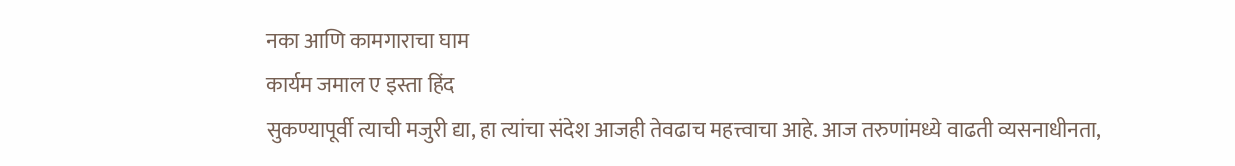नका आणि कामगाराचा घाम
कार्यम जमाल ए इस्ता हिंद
सुकण्यापूर्वी त्याची मजुरी द्या, हा त्यांचा संदेश आजही तेवढाच महत्त्वाचा आहे. आज तरुणांमध्ये वाढती व्यसनाधीनता,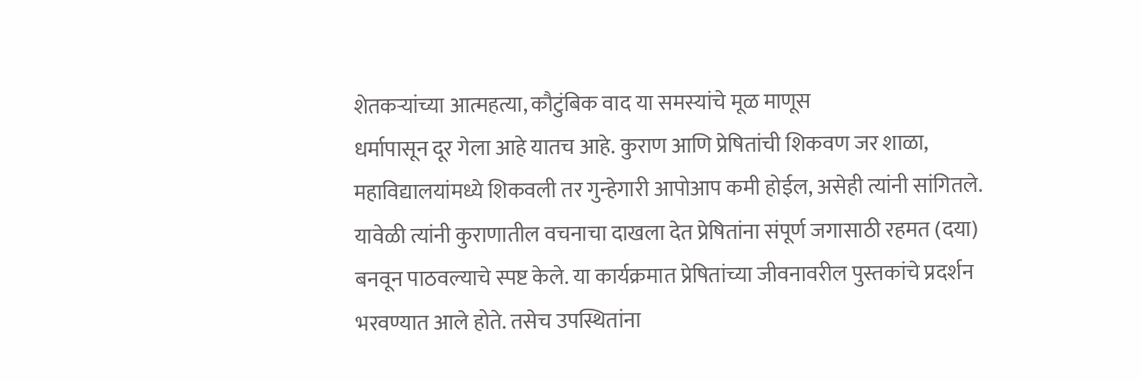शेतकऱ्यांच्या आत्महत्या, कौटुंबिक वाद या समस्यांचे मूळ माणूस
धर्मापासून दूर गेला आहे यातच आहे. कुराण आणि प्रेषितांची शिकवण जर शाळा, महाविद्यालयांमध्ये शिकवली तर गुन्हेगारी आपोआप कमी होईल, असेही त्यांनी सांगितले. यावेळी त्यांनी कुराणातील वचनाचा दाखला देत प्रेषितांना संपूर्ण जगासाठी रहमत (दया) बनवून पाठवल्याचे स्पष्ट केले. या कार्यक्रमात प्रेषितांच्या जीवनावरील पुस्तकांचे प्रदर्शन भरवण्यात आले होते. तसेच उपस्थितांना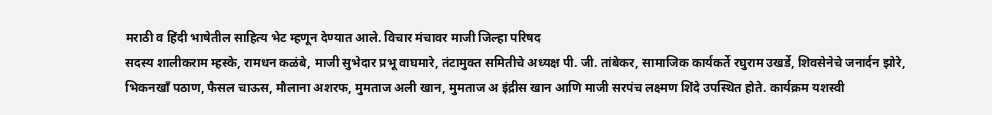मराठी व हिंदी भाषेतील साहित्य भेट म्हणून देण्यात आले. विचार मंचावर माजी जिल्हा परिषद
सदस्य शालीकराम म्हस्के, रामधन कळंबे, माजी सुभेदार प्रभू वाघमारे, तंटामुक्त समितीचे अध्यक्ष पी. जी. तांबेकर, सामाजिक कार्यकर्ते रघुराम उखर्डे, शिवसेनेचे जनार्दन झोरे, भिकनखाँ पठाण, फैसल चाऊस, मौलाना अशरफ, मुमताज अली खान, मुमताज अ इंद्रीस खान आणि माजी सरपंच लक्ष्मण शिंदे उपस्थित होते. कार्यक्रम यशस्वी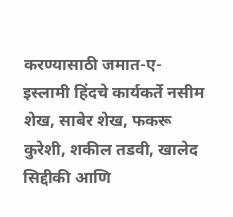करण्यासाठी जमात-ए-इस्लामी हिंदचे कार्यकर्ते नसीम शेख, साबेर शेख, फकरू कुरेशी, शकील तडवी, खालेद सिद्दीकी आणि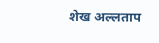शेख अल्लताप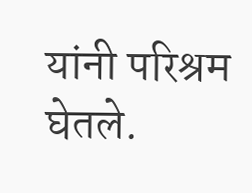यांनी परिश्रम घेतले.